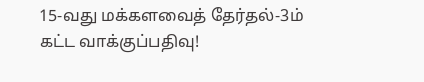15-வது மக்களவைத் தேர்தல்-3ம் கட்ட வாக்குப்பதிவு!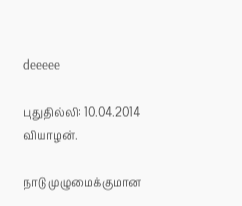deeeee

புதுதில்லி: 10.04.2014 வியாழன்.

நாடு முழுமைக்குமான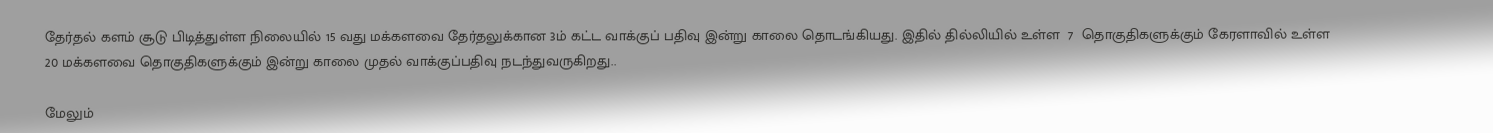தேர்தல் களம் சூடு பிடித்துள்ள நிலையில் 15 வது மக்களவை தேர்தலுக்கான 3ம் கட்ட வாக்குப் பதிவு இன்று காலை தொடங்கியது. இதில் தில்லியில் உள்ள  7  தொகுதிகளுக்கும் கேரளாவில் உள்ள 20 மக்களவை தொகுதிகளுக்கும் இன்று காலை முதல் வாக்குப்பதிவு நடந்துவருகிறது..

மேலும்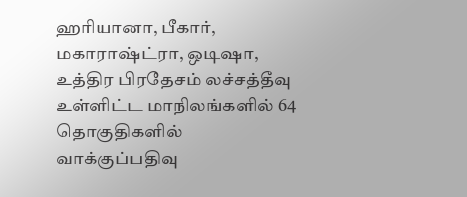ஹரியானா, பீகார், மகாராஷ்ட்ரா, ஒடிஷா, உத்திர பிரதேசம் லச்சத்தீவு உள்ளிட்ட மாநிலங்களில் 64 தொகுதிகளில் வாக்குப்பதிவு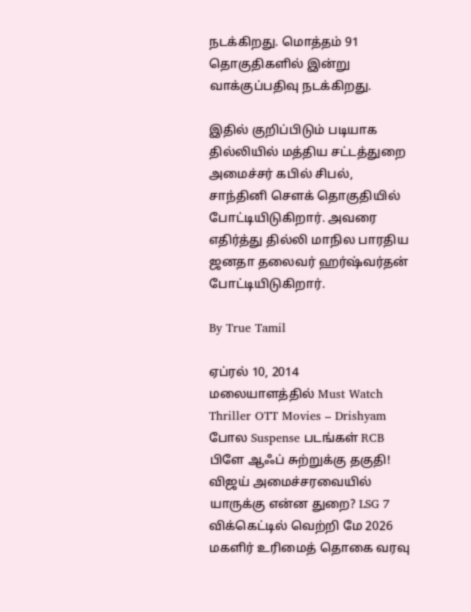நடக்கிறது. மொத்தம் 91 தொகுதிகளில் இன்று வாக்குப்பதிவு நடக்கிறது.

இதில் குறிப்பிடும் படியாக தில்லியில் மத்திய சட்டத்துறை அமைச்சர் கபில் சிபல், சாந்தினி சௌக் தொகுதியில் போட்டியிடுகிறார். அவரை எதிர்த்து தில்லி மாநில பாரதிய ஜனதா தலைவர் ஹர்ஷ்வர்தன் போட்டியிடுகிறார்.

By True Tamil

ஏப்ரல் 10, 2014
மலையாளத்தில் Must Watch Thriller OTT Movies – Drishyam போல Suspense படங்கள் RCB பிளே ஆஃப் சுற்றுக்கு தகுதி! விஜய் அமைச்சரவையில் யாருக்கு என்ன துறை? LSG 7 விக்கெட்டில் வெற்றி மே 2026 மகளிர் உரிமைத் தொகை வரவு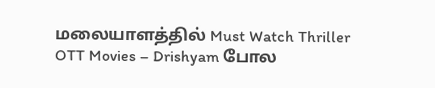மலையாளத்தில் Must Watch Thriller OTT Movies – Drishyam போல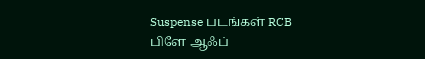Suspense படங்கள் RCB பிளே ஆஃப்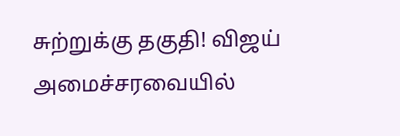சுற்றுக்கு தகுதி! விஜய் அமைச்சரவையில்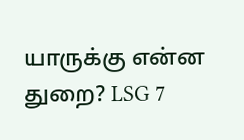யாருக்கு என்ன துறை? LSG 7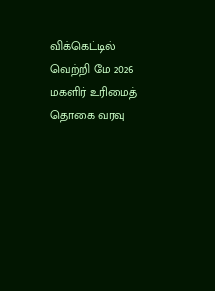விக்கெட்டில் வெற்றி மே 2026 மகளிர் உரிமைத் தொகை வரவு